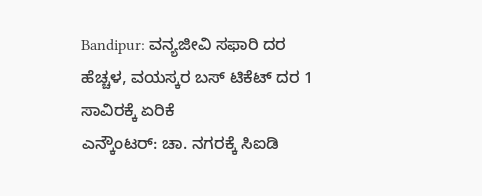Bandipur: ವನ್ಯಜೀವಿ ಸಫಾರಿ ದರ ಹೆಚ್ಚಳ, ವಯಸ್ಕರ ಬಸ್ ಟಿಕೆಟ್ ದರ 1 ಸಾವಿರಕ್ಕೆ ಏರಿಕೆ
ಎನ್ಕೌಂಟರ್: ಚಾ. ನಗರಕ್ಕೆ ಸಿಐಡಿ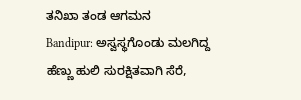ತನಿಖಾ ತಂಡ ಆಗಮನ
Bandipur: ಅಸ್ವಸ್ಥಗೊಂಡು ಮಲಗಿದ್ದ ಹೆಣ್ಣು ಹುಲಿ ಸುರಕ್ಷಿತವಾಗಿ ಸೆರೆ,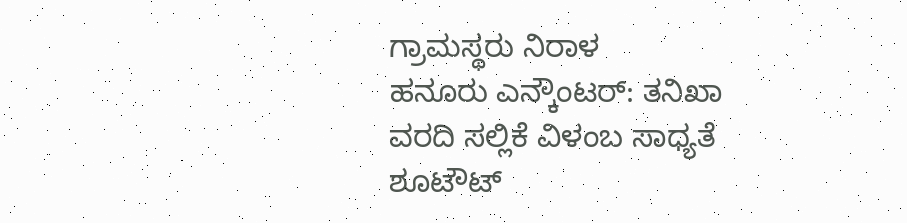ಗ್ರಾಮಸ್ಥರು ನಿರಾಳ
ಹನೂರು ಎನ್ಕೌಂಟರ್: ತನಿಖಾ ವರದಿ ಸಲ್ಲಿಕೆ ವಿಳಂಬ ಸಾಧ್ಯತೆ
ಶೂಟೌಟ್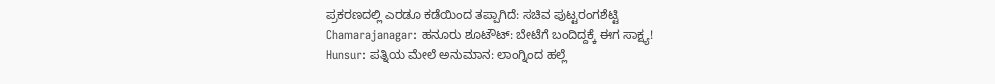ಪ್ರಕರಣದಲ್ಲಿ ಎರಡೂ ಕಡೆಯಿಂದ ತಪ್ಪಾಗಿದೆ: ಸಚಿವ ಪುಟ್ಟರಂಗಶೆಟ್ಟಿ
Chamarajanagar: ಹನೂರು ಶೂಟೌಟ್: ಬೇಟೆಗೆ ಬಂದಿದ್ದಕ್ಕೆ ಈಗ ಸಾಕ್ಷ್ಯ!
Hunsur: ಪತ್ನಿಯ ಮೇಲೆ ಅನುಮಾನ: ಲಾಂಗ್ನಿಂದ ಹಲ್ಲೆ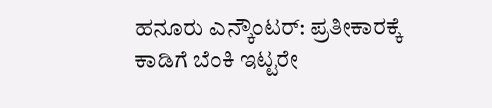ಹನೂರು ಎನ್ಕೌಂಟರ್: ಪ್ರತೀಕಾರಕ್ಕೆ ಕಾಡಿಗೆ ಬೆಂಕಿ ಇಟ್ಟರೇ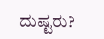ದುಷ್ಟರು?